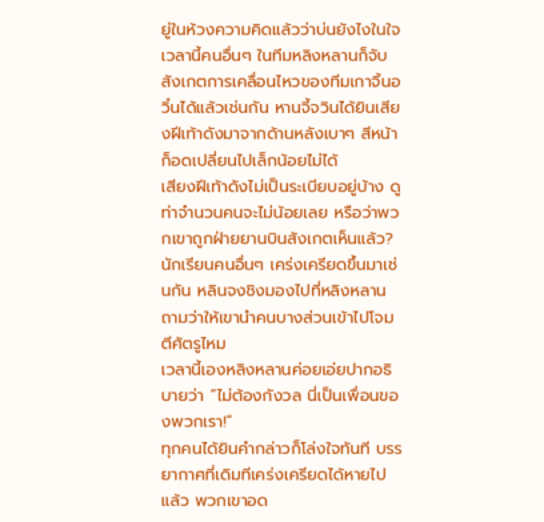ยู่ในห้วงความคิดแล้วว่าบ่นยังไงในใจ เวลานี้คนอื่นๆ ในทีมหลิงหลานก็จับสังเกตการเคลื่อนไหวของทีมเกาจิ้นอวิ๋นได้แล้วเช่นกัน หานจี้จวินได้ยินเสียงฝีเท้าดังมาจากด้านหลังเบาๆ สีหน้าก็อดเปลี่ยนไปเล็กน้อยไม่ได้
เสียงฝีเท้าดังไม่เป็นระเบียบอยู่บ้าง ดูท่าจำนวนคนจะไม่น้อยเลย หรือว่าพวกเขาถูกฝ่ายยานบินสังเกตเห็นแล้ว?
นักเรียนคนอื่นๆ เคร่งเครียดขึ้นมาเช่นกัน หลินจงชิงมองไปที่หลิงหลาน ถามว่าให้เขานำคนบางส่วนเข้าไปโจมตีศัตรูไหม
เวลานี้เองหลิงหลานค่อยเอ่ยปากอธิบายว่า “ไม่ต้องกังวล นี่เป็นเพื่อนของพวกเรา!”
ทุกคนได้ยินคำกล่าวก็โล่งใจทันที บรรยากาศที่เดิมทีเคร่งเครียดได้หายไปแล้ว พวกเขาอด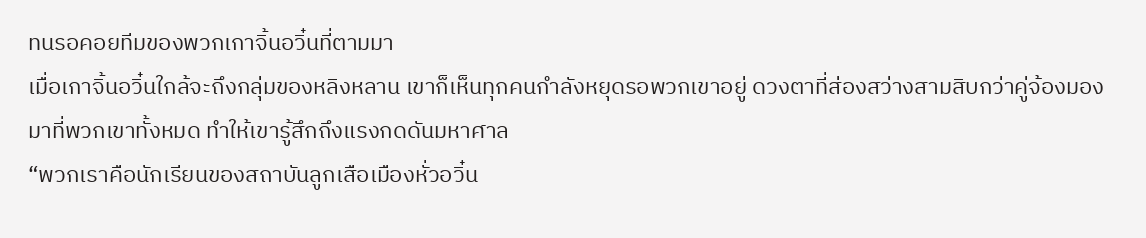ทนรอคอยทีมของพวกเกาจิ้นอวิ๋นที่ตามมา
เมื่อเกาจิ้นอวิ๋นใกล้จะถึงกลุ่มของหลิงหลาน เขาก็เห็นทุกคนกำลังหยุดรอพวกเขาอยู่ ดวงตาที่ส่องสว่างสามสิบกว่าคู่จ้องมองมาที่พวกเขาทั้งหมด ทำให้เขารู้สึกถึงแรงกดดันมหาศาล
“พวกเราคือนักเรียนของสถาบันลูกเสือเมืองหั่วอวิ๋น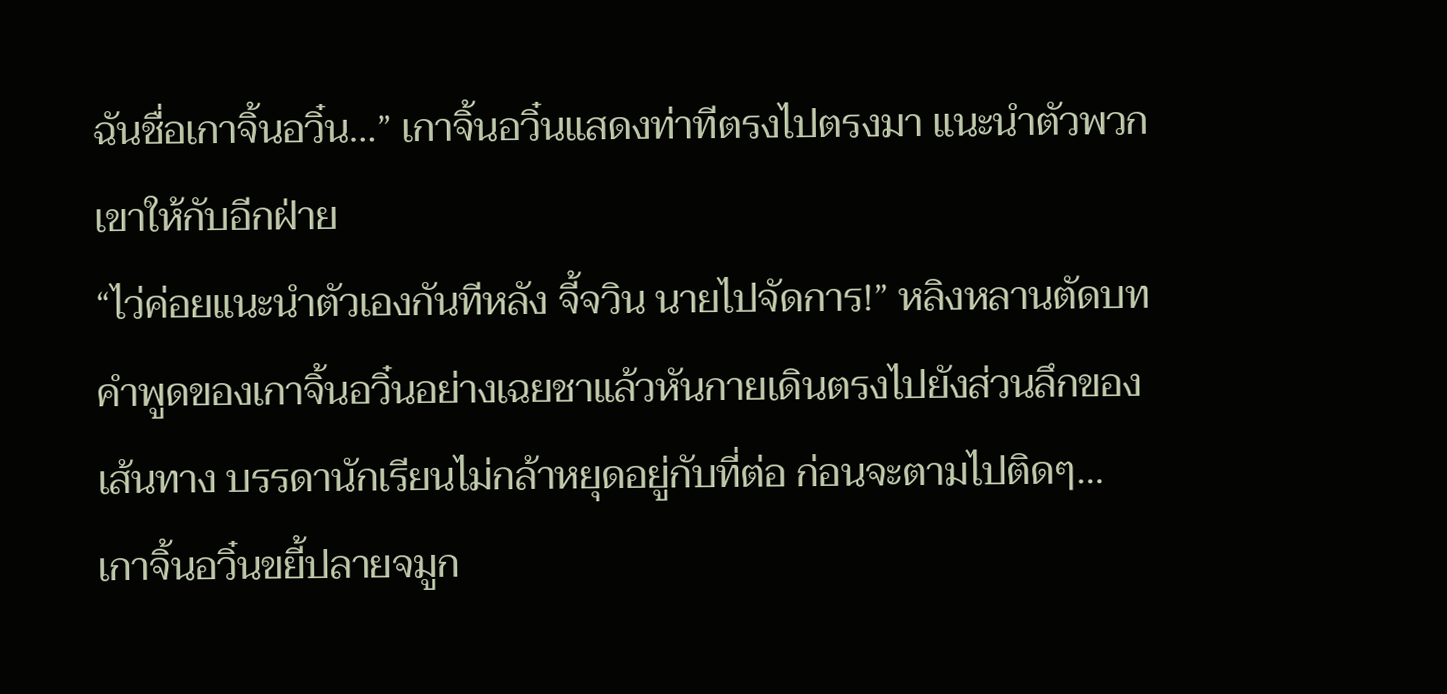ฉันชื่อเกาจิ้นอวิ๋น…” เกาจิ้นอวิ๋นแสดงท่าทีตรงไปตรงมา แนะนำตัวพวกเขาให้กับอีกฝ่าย
“ไว่ค่อยแนะนำตัวเองกันทีหลัง จี้จวิน นายไปจัดการ!” หลิงหลานตัดบทคำพูดของเกาจิ้นอวิ๋นอย่างเฉยชาแล้วหันกายเดินตรงไปยังส่วนลึกของเส้นทาง บรรดานักเรียนไม่กล้าหยุดอยู่กับที่ต่อ ก่อนจะตามไปติดๆ…
เกาจิ้นอวิ๋นขยี้ปลายจมูก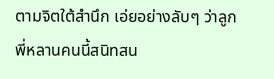ตามจิตใต้สำนึก เอ่ยอย่างลับๆ ว่าลูกพี่หลานคนนี้สนิทสน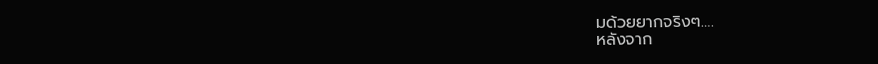มด้วยยากจริงๆ….
หลังจาก